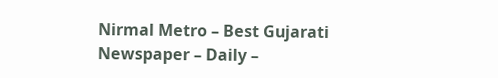Nirmal Metro – Best Gujarati Newspaper – Daily –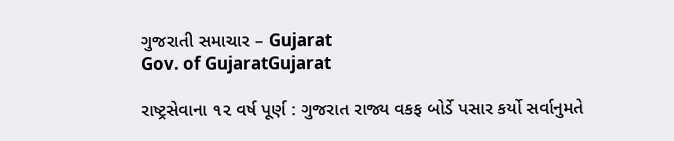ગુજરાતી સમાચાર – Gujarat
Gov. of GujaratGujarat

રાષ્ટ્રસેવાના ૧૨ વર્ષ પૂર્ણ : ગુજરાત રાજ્ય વકફ બોર્ડે પસાર કર્યો સર્વાનુમતે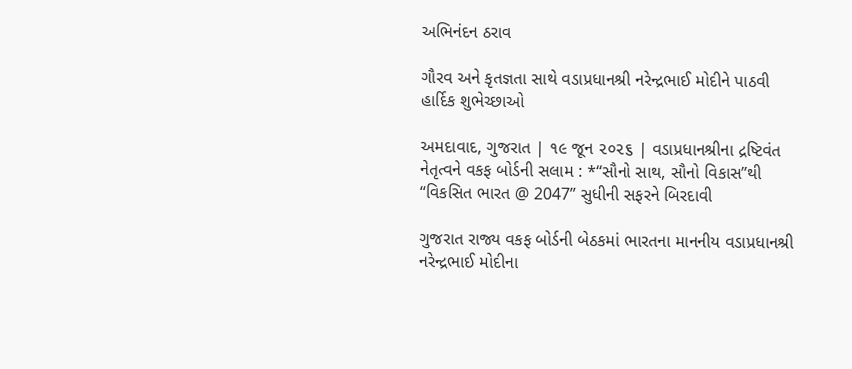અભિનંદન ઠરાવ

ગૌરવ અને કૃતજ્ઞતા સાથે વડાપ્રધાનશ્રી નરેન્દ્રભાઈ મોદીને પાઠવી હાર્દિક શુભેચ્છાઓ

અમદાવાદ, ગુજરાત | ૧૯ જૂન ૨૦૨૬ | વડાપ્રધાનશ્રીના દ્રષ્ટિવંત નેતૃત્વને વકફ બોર્ડની સલામ : *“સૌનો સાથ, સૌનો વિકાસ”થી “વિકસિત ભારત @ 2047” સુધીની સફરને બિરદાવી

ગુજરાત રાજ્ય વકફ બોર્ડની બેઠકમાં ભારતના માનનીય વડાપ્રધાનશ્રી નરેન્દ્રભાઈ મોદીના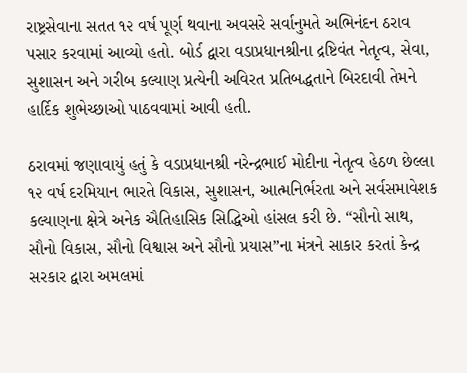રાષ્ટ્રસેવાના સતત ૧૨ વર્ષ પૂર્ણ થવાના અવસરે સર્વાનુમતે અભિનંદન ઠરાવ પસાર કરવામાં આવ્યો હતો. બોર્ડ દ્વારા વડાપ્રધાનશ્રીના દ્રષ્ટિવંત નેતૃત્વ, સેવા, સુશાસન અને ગરીબ કલ્યાણ પ્રત્યેની અવિરત પ્રતિબદ્ધતાને બિરદાવી તેમને હાર્દિક શુભેચ્છાઓ પાઠવવામાં આવી હતી.

ઠરાવમાં જણાવાયું હતું કે વડાપ્રધાનશ્રી નરેન્દ્રભાઈ મોદીના નેતૃત્વ હેઠળ છેલ્લા ૧૨ વર્ષ દરમિયાન ભારતે વિકાસ, સુશાસન, આત્મનિર્ભરતા અને સર્વસમાવેશક કલ્યાણના ક્ષેત્રે અનેક ઐતિહાસિક સિદ્ધિઓ હાંસલ કરી છે. “સૌનો સાથ, સૌનો વિકાસ, સૌનો વિશ્વાસ અને સૌનો પ્રયાસ”ના મંત્રને સાકાર કરતાં કેન્દ્ર સરકાર દ્વારા અમલમાં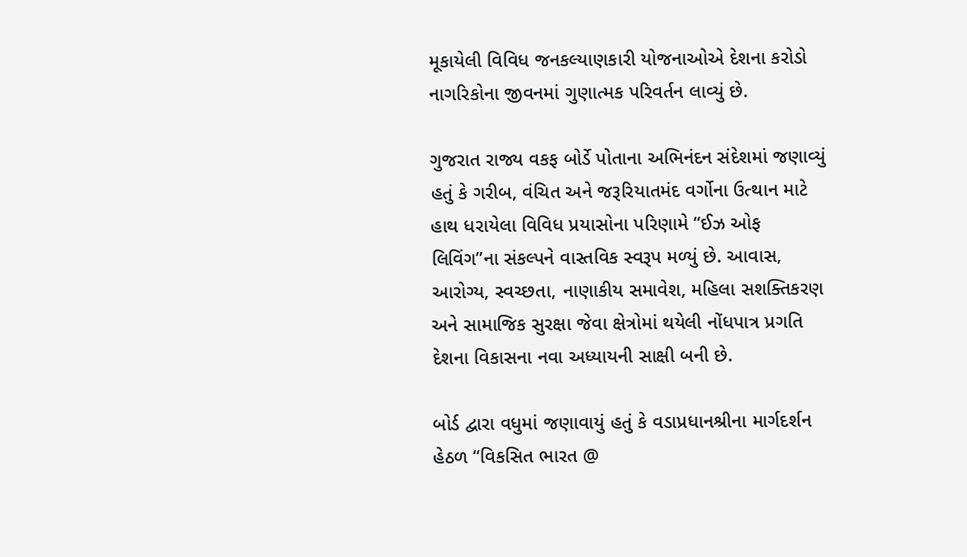મૂકાયેલી વિવિધ જનકલ્યાણકારી યોજનાઓએ દેશના કરોડો નાગરિકોના જીવનમાં ગુણાત્મક પરિવર્તન લાવ્યું છે.

ગુજરાત રાજ્ય વકફ બોર્ડે પોતાના અભિનંદન સંદેશમાં જણાવ્યું હતું કે ગરીબ, વંચિત અને જરૂરિયાતમંદ વર્ગોના ઉત્થાન માટે હાથ ધરાયેલા વિવિધ પ્રયાસોના પરિણામે “ઈઝ ઓફ લિવિંગ”ના સંકલ્પને વાસ્તવિક સ્વરૂપ મળ્યું છે. આવાસ, આરોગ્ય, સ્વચ્છતા, નાણાકીય સમાવેશ, મહિલા સશક્તિકરણ અને સામાજિક સુરક્ષા જેવા ક્ષેત્રોમાં થયેલી નોંધપાત્ર પ્રગતિ દેશના વિકાસના નવા અધ્યાયની સાક્ષી બની છે.

બોર્ડ દ્વારા વધુમાં જણાવાયું હતું કે વડાપ્રધાનશ્રીના માર્ગદર્શન હેઠળ “વિકસિત ભારત @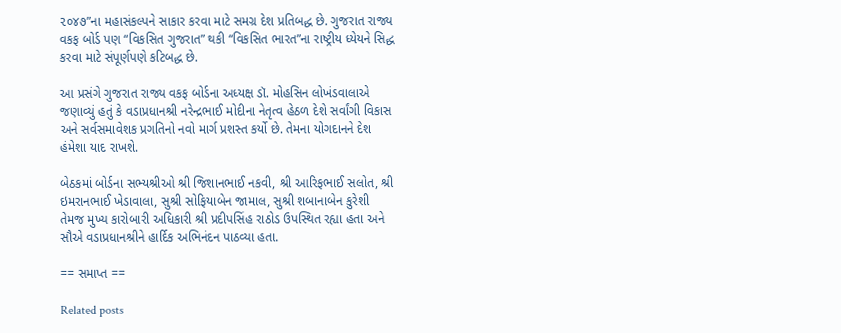૨૦૪૭”ના મહાસંકલ્પને સાકાર કરવા માટે સમગ્ર દેશ પ્રતિબદ્ધ છે. ગુજરાત રાજ્ય વકફ બોર્ડ પણ “વિકસિત ગુજરાત” થકી “વિકસિત ભારત”ના રાષ્ટ્રીય ધ્યેયને સિદ્ધ કરવા માટે સંપૂર્ણપણે કટિબદ્ધ છે.

આ પ્રસંગે ગુજરાત રાજ્ય વકફ બોર્ડના અધ્યક્ષ ડૉ. મોહસિન લોખંડવાલાએ જણાવ્યું હતું કે વડાપ્રધાનશ્રી નરેન્દ્રભાઈ મોદીના નેતૃત્વ હેઠળ દેશે સર્વાંગી વિકાસ અને સર્વસમાવેશક પ્રગતિનો નવો માર્ગ પ્રશસ્ત કર્યો છે. તેમના યોગદાનને દેશ હંમેશા યાદ રાખશે.

બેઠકમાં બોર્ડના સભ્યશ્રીઓ શ્રી જિશાનભાઈ નકવી, શ્રી આરિફભાઈ સલોત, શ્રી ઇમરાનભાઈ ખેડાવાલા, સુશ્રી સોફિયાબેન જામાલ, સુશ્રી શબાનાબેન કુરેશી તેમજ મુખ્ય કારોબારી અધિકારી શ્રી પ્રદીપસિંહ રાઠોડ ઉપસ્થિત રહ્યા હતા અને સૌએ વડાપ્રધાનશ્રીને હાર્દિક અભિનંદન પાઠવ્યા હતા.

== સમાપ્ત ==

Related posts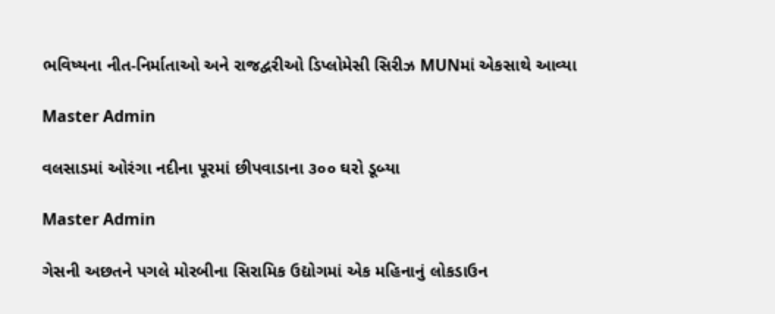ભવિષ્યના નીત-નિર્માતાઓ અને રાજદ્વરીઓ ડિપ્લોમેસી સિરીઝ MUNમાં એકસાથે આવ્યા

Master Admin

વલસાડમાં ઓરંગા નદીના પૂરમાં છીપવાડાના ૩૦૦ ઘરો ડૂબ્યા

Master Admin

ગેસની અછતને પગલે મોરબીના સિરામિક ઉદ્યોગમાં એક મહિનાનું લોકડાઉન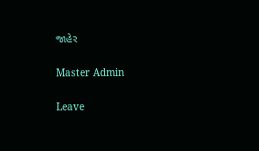જાહેર

Master Admin

Leave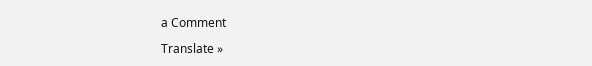a Comment

Translate »